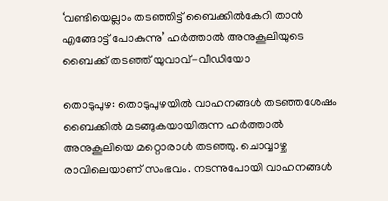‘വണ്ടിയെല്ലാം തടഞ്ഞിട്ട് ബൈക്കിൽകേറി താൻ എങ്ങോട്ട് പോകുന്നു’ ഹർത്താൽ അനുകൂലിയുടെ ബൈക്ക് തടഞ്ഞ് യുവാവ്-വീഡിയോ

തൊടുപുഴ: തൊടുപുഴയിൽ വാഹനങ്ങൾ തടഞ്ഞശേഷം ബൈക്കിൽ മടങ്ങുകയായിരുന്ന ഹർത്താൽ അനുകൂലിയെ മറ്റൊരാൾ തടഞ്ഞു. ചൊവ്വാഴ്ച രാവിലെയാണ് സംഭവം. നടന്നുപോയി വാഹനങ്ങൾ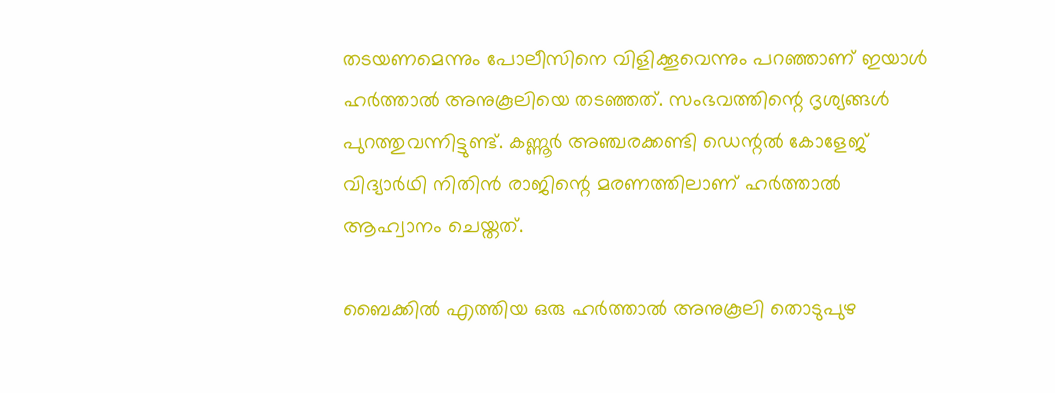തടയണമെന്നും പോലീസിനെ വിളിക്കൂവെന്നും പറഞ്ഞാണ് ഇയാൾ ഹർത്താൽ അനുകൂലിയെ തടഞ്ഞത്. സംഭവത്തിന്റെ ദൃശ്യങ്ങൾ പുറത്തുവന്നിട്ടുണ്ട്. കണ്ണൂർ അഞ്ചരക്കണ്ടി ഡെന്റൽ കോളേജ് വിദ്യാർഥി നിതിൻ രാജിന്റെ മരണത്തിലാണ് ഹർത്താൽ ആഹ്വാനം ചെയ്തത്.

ബൈക്കിൽ എത്തിയ ഒരു ഹർത്താൽ അനുകൂലി തൊടുപുഴ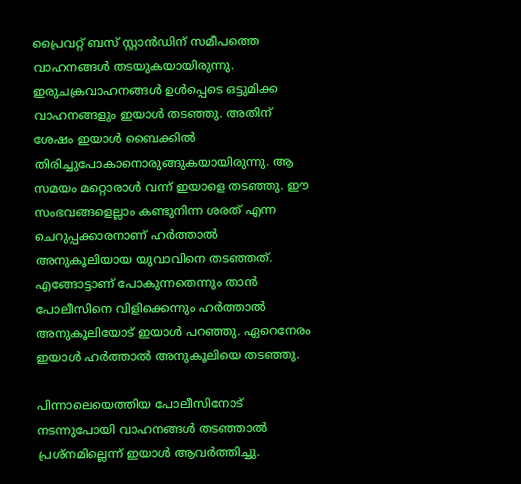പ്രൈവറ്റ് ബസ് സ്റ്റാൻഡിന് സമീപത്തെ വാഹനങ്ങൾ തടയുകയായിരുന്നു. ഇരുചക്രവാഹനങ്ങൾ ഉൾപ്പെടെ ഒട്ടുമിക്ക വാഹനങ്ങളും ഇയാൾ തടഞ്ഞു. അതിന് ശേഷം ഇയാൾ ബൈക്കിൽ തിരിച്ചുപോകാനൊരുങ്ങുകയായിരുന്നു. ആ സമയം മറ്റൊരാൾ വന്ന് ഇയാളെ തടഞ്ഞു. ഈ സംഭവങ്ങളെല്ലാം കണ്ടുനിന്ന ശരത് എന്ന ചെറുപ്പക്കാരനാണ് ഹർത്താൽ അനുകൂലിയായ യുവാവിനെ തടഞ്ഞത്. എങ്ങോട്ടാണ് പോകുന്നതെന്നും താൻ പോലീസിനെ വിളിക്കെന്നും ഹർത്താൽ അനുകൂലിയോട് ഇയാൾ പറഞ്ഞു. ഏറെനേരം ഇയാൾ ഹർത്താൽ അനുകൂലിയെ തടഞ്ഞു.

പിന്നാലെയെത്തിയ പോലീസിനോട് നടന്നുപോയി വാഹനങ്ങൾ തടഞ്ഞാൽ പ്രശ്‌നമില്ലെന്ന് ഇയാൾ ആവർത്തിച്ചു.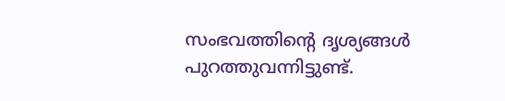സംഭവത്തിന്റെ ദൃശ്യങ്ങൾ പുറത്തുവന്നിട്ടുണ്ട്.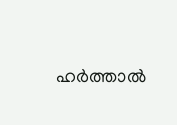ഹർത്താൽ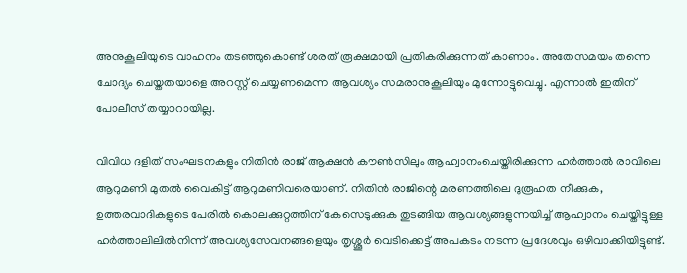അനുകൂലിയുടെ വാഹനം തടഞ്ഞുകൊണ്ട് ശരത് രൂക്ഷമായി പ്രതികരിക്കുന്നത് കാണാം. അതേസമയം തന്നെ ചോദ്യം ചെയ്തതയാളെ അറസ്റ്റ് ചെയ്യണമെന്ന ആവശ്യം സമരാനുകൂലിയും മുന്നോട്ടുവെച്ചു. എന്നാൽ ഇതിന് പോലീസ് തയ്യാറായില്ല.

വിവിധ ദളിത് സംഘടനകളും നിതിൻ രാജ് ആക്ഷൻ കൗൺസിലും ആഹ്വാനംചെയ്തിരിക്കുന്ന ഹർത്താൽ രാവിലെ ആറുമണി മുതൽ വൈകിട്ട് ആറുമണിവരെയാണ്. നിതിൻ രാജിന്റെ മരണത്തിലെ ദുരൂഹത നീക്കുക, ഉത്തരവാദികളുടെ പേരിൽ കൊലക്കുറ്റത്തിന് കേസെടുക്കുക തുടങ്ങിയ ആവശ്യങ്ങളുന്നയിച്ച് ആഹ്വാനം ചെയ്തിട്ടുള്ള ഹർത്താലിലിൽനിന്ന് അവശ്യസേവനങ്ങളെയും തൃശ്ശൂർ വെടിക്കെട്ട് അപകടം നടന്ന പ്രദേശവും ഒഴിവാക്കിയിട്ടുണ്ട്.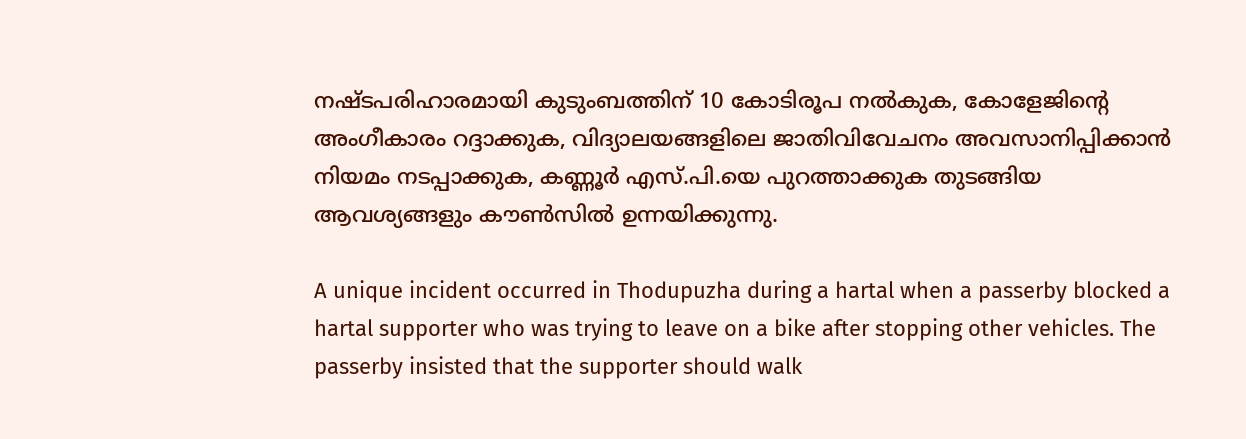നഷ്ടപരിഹാരമായി കുടുംബത്തിന് 10 കോടിരൂപ നൽകുക, കോളേജിന്റെ അംഗീകാരം റദ്ദാക്കുക, വിദ്യാലയങ്ങളിലെ ജാതിവിവേചനം അവസാനിപ്പിക്കാൻ നിയമം നടപ്പാക്കുക, കണ്ണൂർ എസ്.പി.യെ പുറത്താക്കുക തുടങ്ങിയ ആവശ്യങ്ങളും കൗൺസിൽ ഉന്നയിക്കുന്നു.

A unique incident occurred in Thodupuzha during a hartal when a passerby blocked a hartal supporter who was trying to leave on a bike after stopping other vehicles. The passerby insisted that the supporter should walk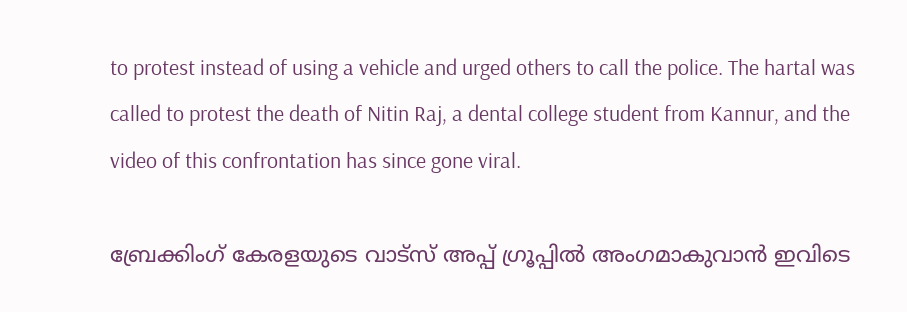to protest instead of using a vehicle and urged others to call the police. The hartal was called to protest the death of Nitin Raj, a dental college student from Kannur, and the video of this confrontation has since gone viral.

ബ്രേക്കിംഗ് കേരളയുടെ വാട്സ് അപ്പ് ഗ്രൂപ്പിൽ അംഗമാകുവാൻ ഇവിടെ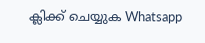ക്ലിക്ക് ചെയ്യുക Whatsapp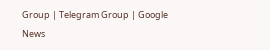Group | Telegram Group | Google News